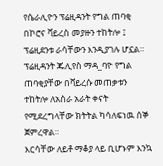የሴራሊዮን ፕሬዚዳንት የግል ጠባቂ በኮሮና ቫይረስ መያዙን ተከትሎ ፤ ፕሬዚደንቱ ራሳቸውን እንዲያገሉ ሆኗል።
ፕሬዚዳንት ጁሊየስ ማዳ_ባዮ የግል ጠባቂያቸው በቫይረሱ መጠቃቱን ተከትሎ ለአስራ አራት ቀናት የሚደረግላቸው ክትትል ካሳለፍነዉ ሰኞ ጀምረዋል።
እርሳቸው ለይቶ ማቆያ ላይ ቢሆኑም እንኳ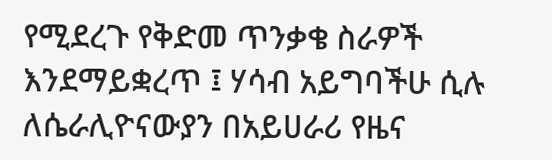የሚደረጉ የቅድመ ጥንቃቄ ስራዎች እንደማይቋረጥ ፤ ሃሳብ አይግባችሁ ሲሉ ለሴራሊዮናውያን በአይሀራሪ የዜና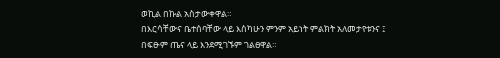ወኪል በኩል አስታውቀዋል።
በእርሳቸውና ቤተሰባቸው ላይ እስካሁን ምንም አይነት ምልክት አለመታየቱንና ፤ በፍፁም ጤና ላይ እንደሚገኙም ገልፀዋል።